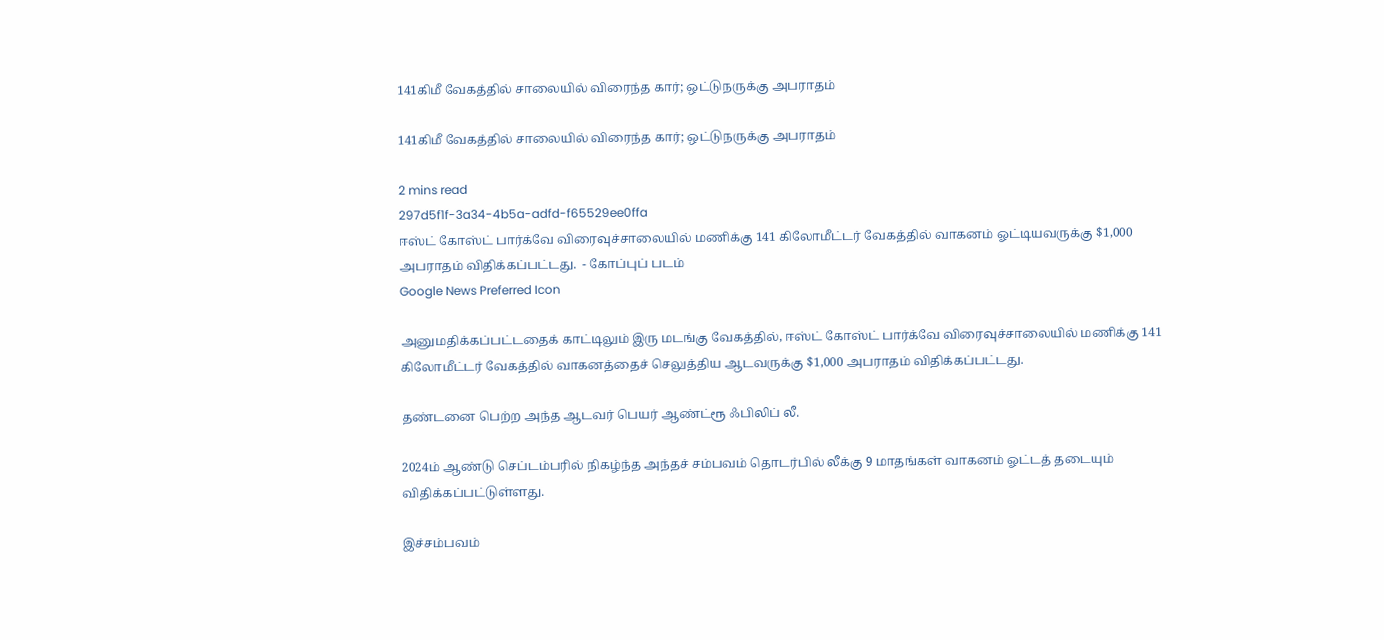141கிமீ வேகத்தில் சாலையில் விரைந்த கார்; ஒட்டுநருக்கு அபராதம்

141கிமீ வேகத்தில் சாலையில் விரைந்த கார்; ஒட்டுநருக்கு அபராதம்

2 mins read
297d5f1f-3a34-4b5a-adfd-f65529ee0ffa
ஈஸ்ட் கோஸ்ட் பார்க்வே விரைவுச்சாலையில் மணிக்கு 141 கிலோமீட்டர் வேகத்தில் வாகனம் ஓட்டியவருக்கு $1,000 அபராதம் விதிக்கப்பட்டது.  - கோப்புப் படம்
Google News Preferred Icon

அனுமதிக்கப்பட்டதைக் காட்டிலும் இரு மடங்கு வேகத்தில், ஈஸ்ட் கோஸ்ட் பார்க்வே விரைவுச்சாலையில் மணிக்கு 141 கிலோமீட்டர் வேகத்தில் வாகனத்தைச் செலுத்திய ஆடவருக்கு $1,000 அபராதம் விதிக்கப்பட்டது.

தண்டனை பெற்ற அந்த ஆடவர் பெயர் ஆண்ட்ரூ ஃபிலிப் லீ.

2024ம் ஆண்டு செப்டம்பரில் நிகழ்ந்த அந்தச் சம்பவம் தொடர்பில் லீக்கு 9 மாதங்கள் வாகனம் ஓட்டத் தடையும் விதிக்கப்பட்டுள்ளது.

இச்சம்பவம்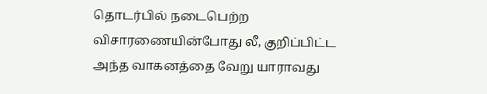தொடர்பில் நடைபெற்ற விசாரணையின்போது லீ, குறிப்பிட்ட அந்த வாகனத்தை வேறு யாராவது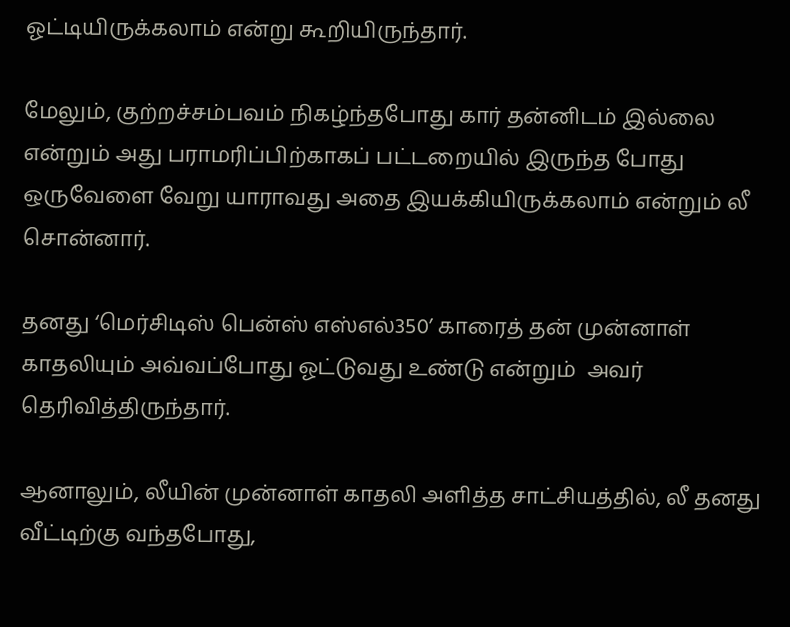ஓட்டியிருக்கலாம் என்று கூறியிருந்தார்.

மேலும், குற்றச்சம்பவம் நிகழ்ந்தபோது கார் தன்னிடம் இல்லை என்றும் அது பராமரிப்பிற்காகப் பட்டறையில் இருந்த போது ஒருவேளை வேறு யாராவது அதை இயக்கியிருக்கலாம் என்றும் லீ சொன்னார்.

தனது ‘மெர்சிடிஸ் பென்ஸ் எஸ்எல்350’ காரைத் தன் முன்னாள் காதலியும் அவ்வப்போது ஓட்டுவது உண்டு என்றும்  அவர் தெரிவித்திருந்தார்.

ஆனாலும், லீயின் முன்னாள் காதலி அளித்த சாட்சியத்தில், லீ தனது வீட்டிற்கு வந்தபோது,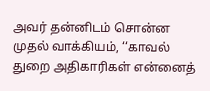அவர் தன்னிடம் சொன்ன முதல் வாக்கியம், ‘‘காவல் துறை அதிகாரிகள் என்னைத்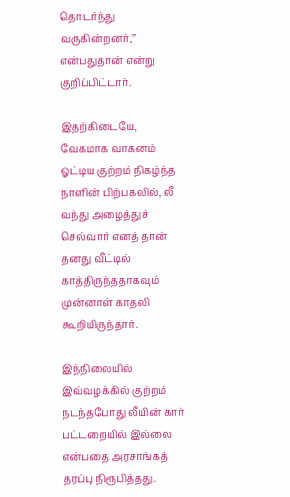தொடர்ந்து வருகின்றனர்,’’ என்பதுதான் என்று குறிப்பிட்டார்.

இதற்கிடையே, வேகமாக வாகனம் ஓட்டிய குற்றம் நிகழ்ந்த நாளின் பிற்பகலில், லீ வந்து அழைத்துச் செல்வார் எனத் தான் தனது வீட்டில் காத்திருந்ததாகவும் முன்னாள் காதலி கூறியிருந்தார்.

இந்நிலையில் இவ்வழக்கில் குற்றம் நடந்தபோது லீயின் கார் பட்டறையில் இல்லை என்பதை அரசாங்கத் தரப்பு நிரூபித்தது.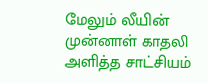மேலும் லீயின் முன்னாள் காதலி அளித்த சாட்சியம்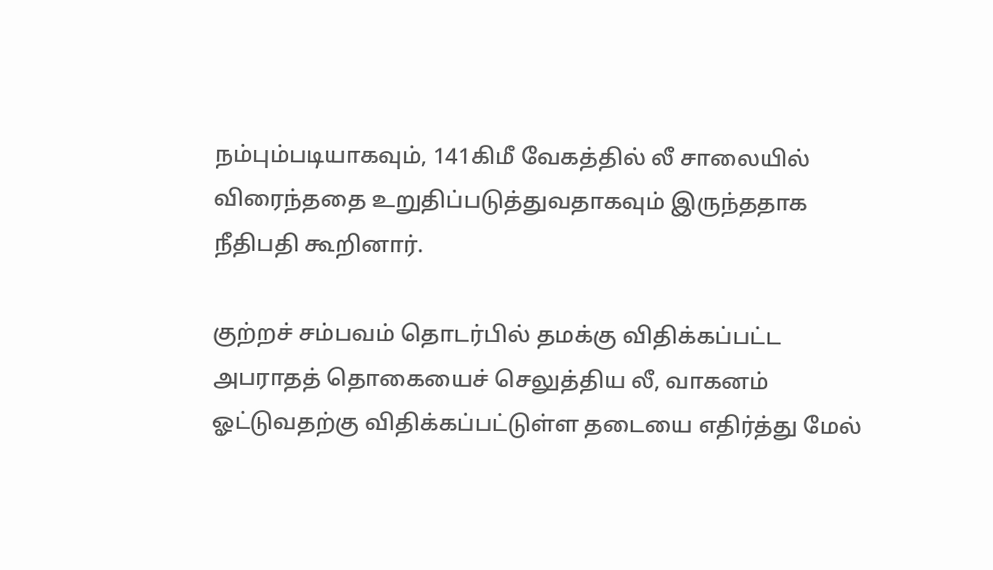நம்பும்படியாகவும், 141கிமீ வேகத்தில் லீ சாலையில் விரைந்ததை உறுதிப்படுத்துவதாகவும் இருந்ததாக நீதிபதி கூறினார்.

குற்றச் சம்பவம் தொடர்பில் தமக்கு விதிக்கப்பட்ட அபராதத் தொகையைச் செலுத்திய லீ, வாகனம் ஓட்டுவதற்கு விதிக்கப்பட்டுள்ள தடையை எதிர்த்து மேல்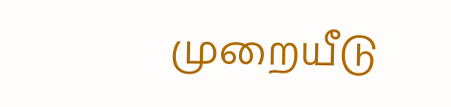முறையீடு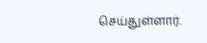செய்துள்ளார்.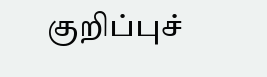குறிப்புச்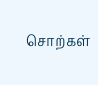சொற்கள்